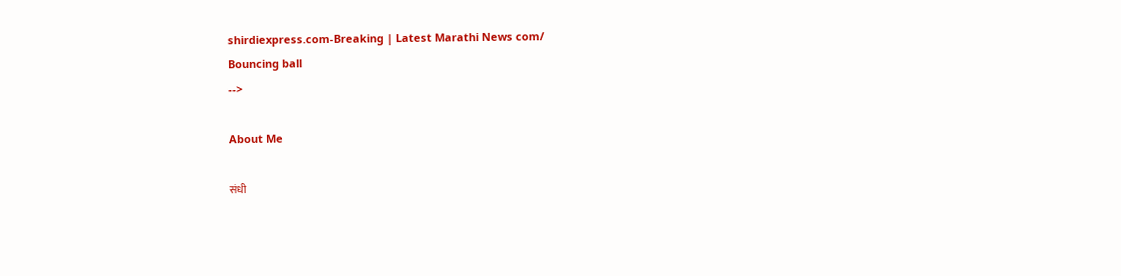shirdiexpress.com-Breaking | Latest Marathi News com/
Bouncing ball
-->

About Me

संधी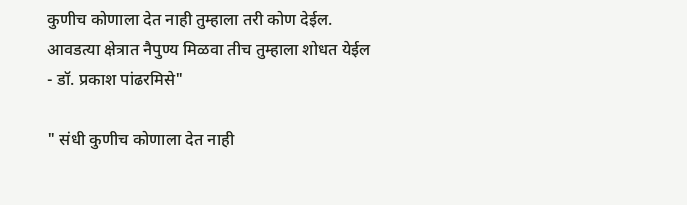कुणीच कोणाला देत नाही तुम्हाला तरी कोण देईल. आवडत्या क्षेत्रात नैपुण्य मिळवा तीच तुम्हाला शोधत येईल - डॉ. प्रकाश पांढरमिसे"

" संधी कुणीच कोणाला देत नाही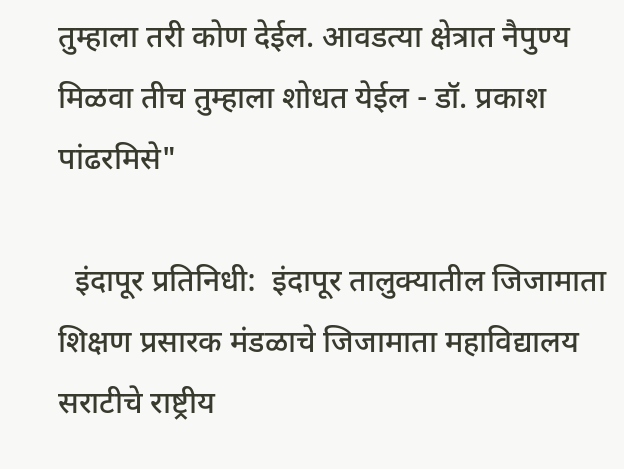तुम्हाला तरी कोण देईल. आवडत्या क्षेत्रात नैपुण्य मिळवा तीच तुम्हाला शोधत येईल - डॉ. प्रकाश पांढरमिसे"

  इंदापूर प्रतिनिधी:  इंदापूर तालुक्यातील जिजामाता शिक्षण प्रसारक मंडळाचे जिजामाता महाविद्यालय सराटीचे राष्ट्रीय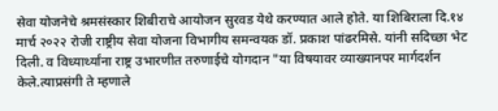सेवा योजनेचे श्रमसंस्कार शिबीराचे आयोजन सुरवड येथे करण्यात आले होते. या शिबिराला दि.१४ मार्च २०२२ रोजी राष्ट्रीय सेवा योजना विभागीय समन्वयक डॉ. प्रकाश पांढरमिसे. यांनी सदिच्छा भेट दिली. व विध्यार्थ्यांना राष्ट्र उभारणीत तरुणाईचे योगदान "या विषयावर व्याख्यानपर मार्गदर्शन केले.त्याप्रसंगी ते म्हणाले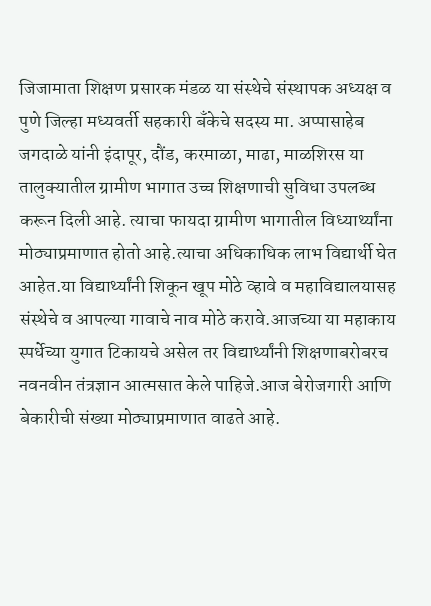जिजामाता शिक्षण प्रसारक मंडळ या संस्थेचे संस्थापक अध्यक्ष व पुणे जिल्हा मध्यवर्ती सहकारी बँकेचे सदस्य मा. अप्पासाहेब जगदाळे यांनी इंदापूर, दौंड, करमाळा, माढा, माळशिरस या तालुक्यातील ग्रामीण भागात उच्च शिक्षणाची सुविधा उपलब्ध करून दिली आहे. त्याचा फायदा ग्रामीण भागातील विध्यार्थ्यांना मोठ्याप्रमाणात होतो आहे.त्याचा अधिकाधिक लाभ विद्यार्थी घेत आहेत.या विद्यार्थ्यांनी शिकून खूप मोठे व्हावे व महाविद्यालयासह संस्थेचे व आपल्या गावाचे नाव मोठे करावे.आजच्या या महाकाय स्पर्धेच्या युगात टिकायचे असेल तर विद्यार्थ्यांनी शिक्षणाबरोबरच नवनवीन तंत्रज्ञान आत्मसात केले पाहिजे.आज बेरोजगारी आणि बेकारीची संख्या मोठ्याप्रमाणात वाढते आहे.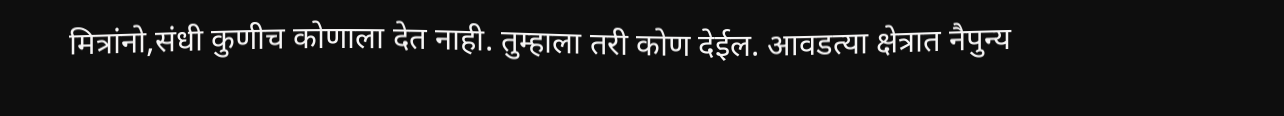मित्रांनो,संधी कुणीच कोणाला देत नाही. तुम्हाला तरी कोण देईल. आवडत्या क्षेत्रात नैपुन्य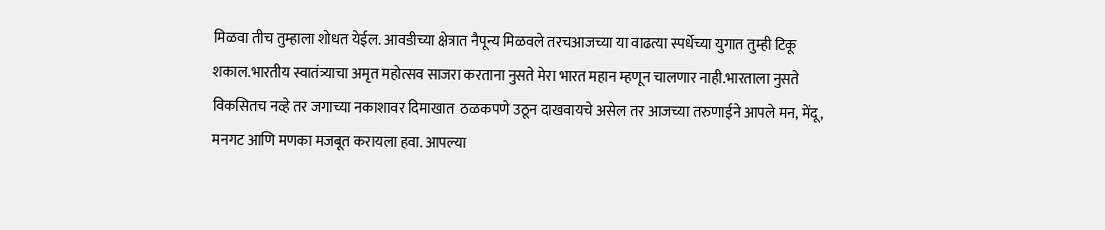मिळवा तीच तुम्हाला शोधत येईल. आवडीच्या क्षेत्रात नैपून्य मिळवले तरचआजच्या या वाढत्या स्पर्धेच्या युगात तुम्ही टिकू शकाल.भारतीय स्वातंत्र्याचा अमृत महोत्सव साजरा करताना नुसते मेरा भारत महान म्हणून चालणार नाही.भारताला नुसते विकसितच नव्हे तर जगाच्या नकाशावर दिमाखात  ठळकपणे उठून दाखवायचे असेल तर आजच्या तरुणाईने आपले मन, मेंदू, मनगट आणि मणका मजबूत करायला हवा. आपल्या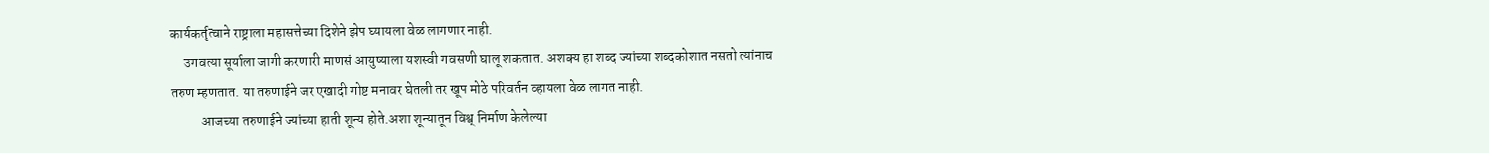कार्यकर्तृत्वाने राष्ट्राला महासत्तेच्या दिशेने झेप घ्यायला वेळ लागणार नाही.
     उगवत्या सूर्याला जागी करणारी माणसं आयुष्याला यशस्वी गवसणी घालू शकतात. अशक्य हा शब्द ज्यांच्या शब्दकोशात नसतो त्यांनाच तरुण म्हणतात. या तरुणाईने जर एखादी गोष्ट मनावर घेतली तर खूप मोठे परिवर्तन व्हायला वेळ लागत नाही.
           आजच्या तरुणाईने ज्यांच्या हाती शून्य होते.अशा शून्यातून विश्व् निर्माण केलेल्या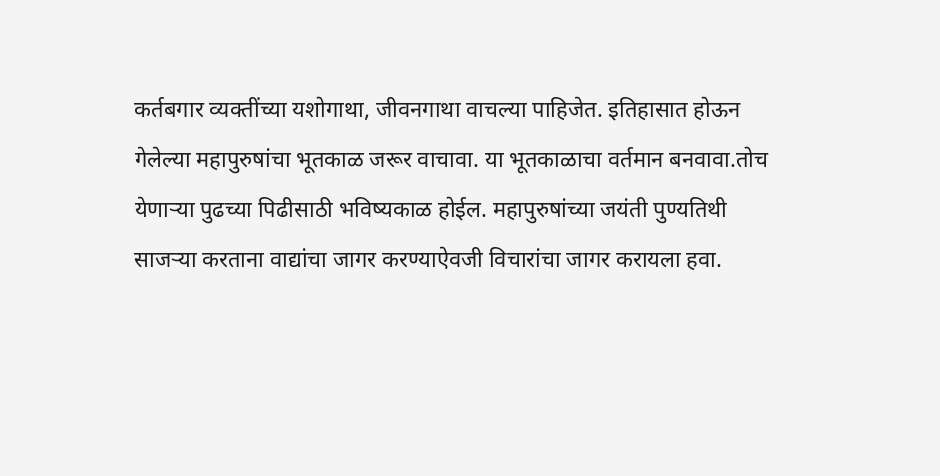कर्तबगार व्यक्तींच्या यशोगाथा, जीवनगाथा वाचल्या पाहिजेत. इतिहासात होऊन गेलेल्या महापुरुषांचा भूतकाळ जरूर वाचावा. या भूतकाळाचा वर्तमान बनवावा.तोच येणाऱ्या पुढच्या पिढीसाठी भविष्यकाळ होईल. महापुरुषांच्या जयंती पुण्यतिथी साजऱ्या करताना वाद्यांचा जागर करण्याऐवजी विचारांचा जागर करायला हवा.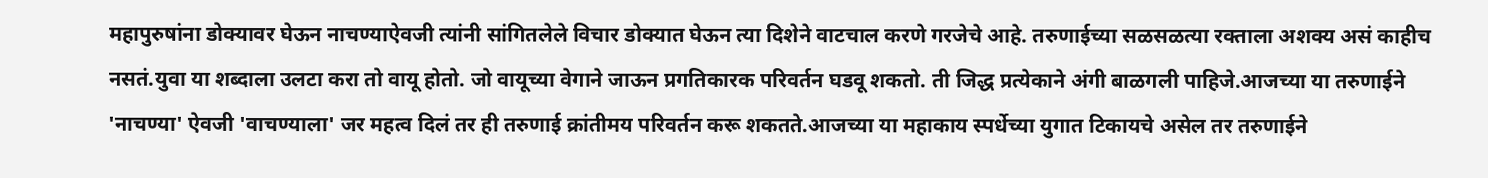महापुरुषांना डोक्यावर घेऊन नाचण्याऐवजी त्यांनी सांगितलेले विचार डोक्यात घेऊन त्या दिशेने वाटचाल करणे गरजेचे आहे. तरुणाईच्या सळसळत्या रक्ताला अशक्य असं काहीच नसतं.युवा या शब्दाला उलटा करा तो वायू होतो. जो वायूच्या वेगाने जाऊन प्रगतिकारक परिवर्तन घडवू शकतो. ती जिद्ध प्रत्येकाने अंगी बाळगली पाहिजे.आजच्या या तरुणाईने 'नाचण्या' ऐवजी 'वाचण्याला' जर महत्व दिलं तर ही तरुणाई क्रांतीमय परिवर्तन करू शकतते.आजच्या या महाकाय स्पर्धेच्या युगात टिकायचे असेल तर तरुणाईने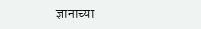ज्ञानाच्या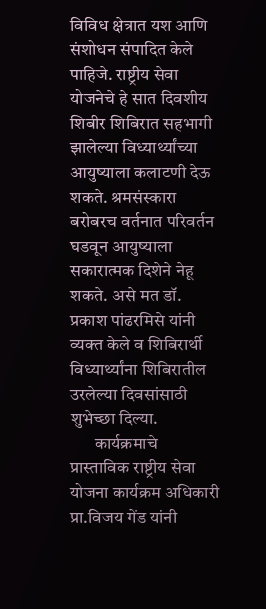विविध क्षेत्रात यश आणि संशोधन संपादित केले पाहिजे. राष्ट्रीय सेवा योजनेचे हे सात दिवशीय शिबीर शिबिरात सहभागी झालेल्या विध्यार्थ्यांच्या आयुष्याला कलाटणी देऊ शकते. श्रमसंस्कारा बरोबरच वर्तनात परिवर्तन घडवून आयुष्याला सकारात्मक दिशेने नेहू शकते. असे मत डॉ. प्रकाश पांढरमिसे यांनी व्यक्त केले व शिबिरार्थी विध्यार्थ्यांना शिबिरातील उरलेल्या दिवसांसाठी शुभेच्छा दिल्या.
       कार्यक्रमाचे प्रास्ताविक राष्ट्रीय सेवा योजना कार्यक्रम अधिकारी प्रा.विजय गेंड यांनी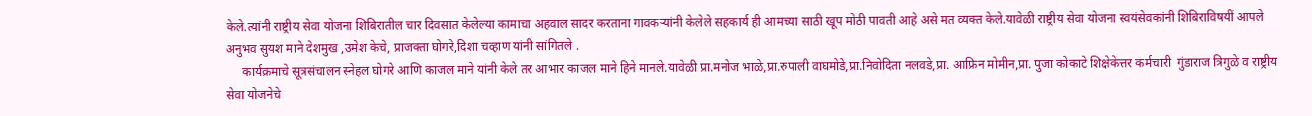केले.त्यांनी राष्ट्रीय सेवा योजना शिबिरातील चार दिवसात केलेल्या कामाचा अहवाल सादर करताना गावकऱ्यांनी केलेले सहकार्य ही आमच्या साठी खूप मोठी पावती आहे असे मत व्यक्त केले.यावेळी राष्ट्रीय सेवा योजना स्वयंसेवकांनी शिबिराविषयीं आपले अनुभव सुयश माने देशमुख ,उमेश केचे, प्राजक्ता घोगरे,दिशा चव्हाण यांनी सांगितले .
     कार्यक्रमाचे सूत्रसंचालन स्नेहल घोगरे आणि काजल माने यांनी केले तर आभार काजल माने हिने मानले.यावेळी प्रा.मनोज भाळे,प्रा.रुपाली वाघमोडे,प्रा.निवोदिता नलवडे,प्रा. आफ्रिन मोमीन,प्रा. पुजा कोकाटे शिक्षेकेत्तर कर्मचारी  गुंडाराज त्रिगुळे व राष्ट्रीय सेवा योजनेचे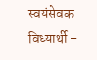स्वयंसेवक विध्यार्थी -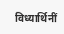विध्यार्थिनीं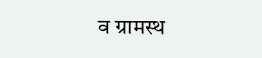व ग्रामस्थ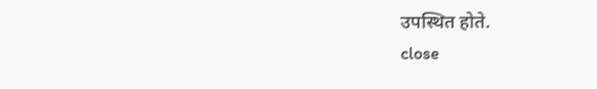उपस्थित होते.
close